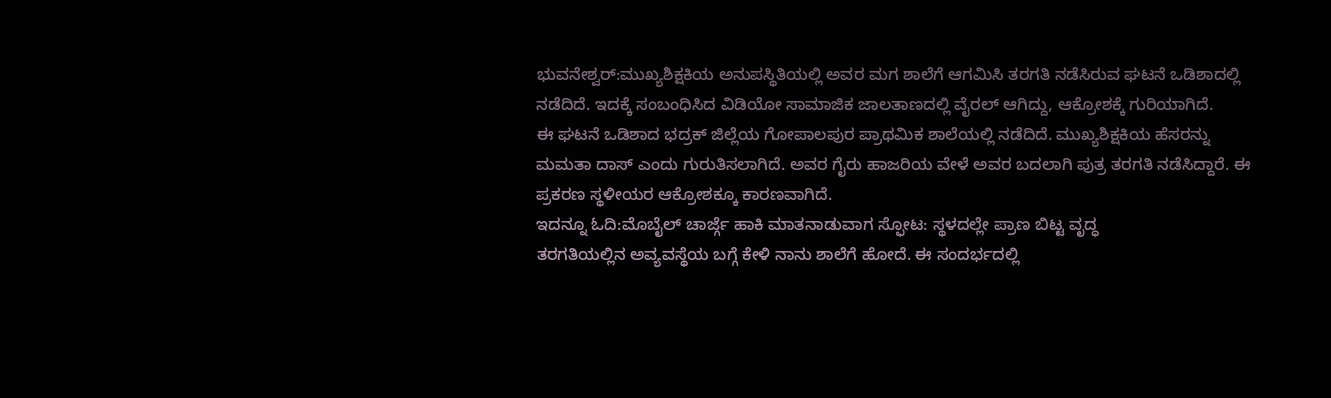ಭುವನೇಶ್ವರ್:ಮುಖ್ಯಶಿಕ್ಷಕಿಯ ಅನುಪಸ್ಥಿತಿಯಲ್ಲಿ ಅವರ ಮಗ ಶಾಲೆಗೆ ಆಗಮಿಸಿ ತರಗತಿ ನಡೆಸಿರುವ ಘಟನೆ ಒಡಿಶಾದಲ್ಲಿ ನಡೆದಿದೆ. ಇದಕ್ಕೆ ಸಂಬಂಧಿಸಿದ ವಿಡಿಯೋ ಸಾಮಾಜಿಕ ಜಾಲತಾಣದಲ್ಲಿ ವೈರಲ್ ಆಗಿದ್ದು, ಆಕ್ರೋಶಕ್ಕೆ ಗುರಿಯಾಗಿದೆ.
ಈ ಘಟನೆ ಒಡಿಶಾದ ಭದ್ರಕ್ ಜಿಲ್ಲೆಯ ಗೋಪಾಲಪುರ ಪ್ರಾಥಮಿಕ ಶಾಲೆಯಲ್ಲಿ ನಡೆದಿದೆ. ಮುಖ್ಯಶಿಕ್ಷಕಿಯ ಹೆಸರನ್ನು ಮಮತಾ ದಾಸ್ ಎಂದು ಗುರುತಿಸಲಾಗಿದೆ. ಅವರ ಗೈರು ಹಾಜರಿಯ ವೇಳೆ ಅವರ ಬದಲಾಗಿ ಪುತ್ರ ತರಗತಿ ನಡೆಸಿದ್ದಾರೆ. ಈ ಪ್ರಕರಣ ಸ್ಥಳೀಯರ ಆಕ್ರೋಶಕ್ಕೂ ಕಾರಣವಾಗಿದೆ.
ಇದನ್ನೂ ಓದಿ:ಮೊಬೈಲ್ ಚಾರ್ಜ್ಗೆ ಹಾಕಿ ಮಾತನಾಡುವಾಗ ಸ್ಫೋಟ: ಸ್ಥಳದಲ್ಲೇ ಪ್ರಾಣ ಬಿಟ್ಟ ವೃದ್ಧ
ತರಗತಿಯಲ್ಲಿನ ಅವ್ಯವಸ್ಥೆಯ ಬಗ್ಗೆ ಕೇಳಿ ನಾನು ಶಾಲೆಗೆ ಹೋದೆ. ಈ ಸಂದರ್ಭದಲ್ಲಿ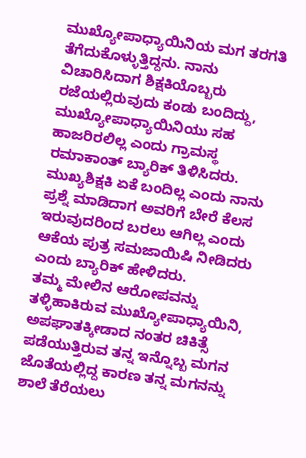ಮುಖ್ಯೋಪಾಧ್ಯಾಯಿನಿಯ ಮಗ ತರಗತಿ ತೆಗೆದುಕೊಳ್ಳುತ್ತಿದ್ದನು. ನಾನು ವಿಚಾರಿಸಿದಾಗ ಶಿಕ್ಷಕಿಯೊಬ್ಬರು ರಜೆಯಲ್ಲಿರುವುದು ಕಂಡು ಬಂದಿದ್ದು, ಮುಖ್ಯೋಪಾಧ್ಯಾಯಿನಿಯು ಸಹ ಹಾಜರಿರಲಿಲ್ಲ ಎಂದು ಗ್ರಾಮಸ್ಥ ರಮಾಕಾಂತ್ ಬ್ಯಾರಿಕ್ ತಿಳಿಸಿದರು.
ಮುಖ್ಯಶಿಕ್ಷಕಿ ಏಕೆ ಬಂದಿಲ್ಲ ಎಂದು ನಾನು ಪ್ರಶ್ನೆ ಮಾಡಿದಾಗ ಅವರಿಗೆ ಬೇರೆ ಕೆಲಸ ಇರುವುದರಿಂದ ಬರಲು ಆಗಿಲ್ಲ ಎಂದು ಆಕೆಯ ಪುತ್ರ ಸಮಜಾಯಿಷಿ ನೀಡಿದರು ಎಂದು ಬ್ಯಾರಿಕ್ ಹೇಳಿದರು.
ತಮ್ಮ ಮೇಲಿನ ಆರೋಪವನ್ನು ತಳ್ಳಿಹಾಕಿರುವ ಮುಖ್ಯೋಪಾಧ್ಯಾಯಿನಿ, ಅಪಘಾತಕ್ಕೀಡಾದ ನಂತರ ಚಿಕಿತ್ಸೆ ಪಡೆಯುತ್ತಿರುವ ತನ್ನ ಇನ್ನೊಬ್ಬ ಮಗನ ಜೊತೆಯಲ್ಲಿದ್ದ ಕಾರಣ ತನ್ನ ಮಗನನ್ನು ಶಾಲೆ ತೆರೆಯಲು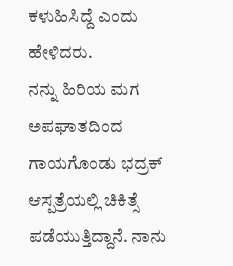ಕಳುಹಿಸಿದ್ದೆ ಎಂದು ಹೇಳಿದರು.
ನನ್ನು ಹಿರಿಯ ಮಗ ಅಪಘಾತದಿಂದ ಗಾಯಗೊಂಡು ಭದ್ರಕ್ ಆಸ್ಪತ್ರೆಯಲ್ಲಿ ಚಿಕಿತ್ಸೆ ಪಡೆಯುತ್ತಿದ್ದಾನೆ. ನಾನು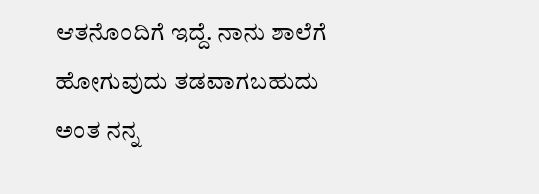ಆತನೊಂದಿಗೆ ಇದ್ದೆ. ನಾನು ಶಾಲೆಗೆ ಹೋಗುವುದು ತಡವಾಗಬಹುದು ಅಂತ ನನ್ನ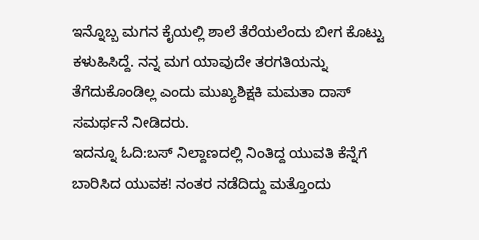ಇನ್ನೊಬ್ಬ ಮಗನ ಕೈಯಲ್ಲಿ ಶಾಲೆ ತೆರೆಯಲೆಂದು ಬೀಗ ಕೊಟ್ಟು ಕಳುಹಿಸಿದ್ದೆ. ನನ್ನ ಮಗ ಯಾವುದೇ ತರಗತಿಯನ್ನು ತೆಗೆದುಕೊಂಡಿಲ್ಲ ಎಂದು ಮುಖ್ಯಶಿಕ್ಷಕಿ ಮಮತಾ ದಾಸ್ ಸಮರ್ಥನೆ ನೀಡಿದರು.
ಇದನ್ನೂ ಓದಿ:ಬಸ್ ನಿಲ್ದಾಣದಲ್ಲಿ ನಿಂತಿದ್ದ ಯುವತಿ ಕೆನ್ನೆಗೆ ಬಾರಿಸಿದ ಯುವಕ! ನಂತರ ನಡೆದಿದ್ದು ಮತ್ತೊಂದು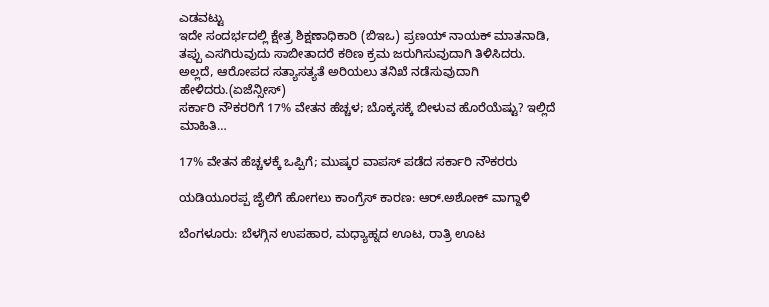ಎಡವಟ್ಟು
ಇದೇ ಸಂದರ್ಭದಲ್ಲಿ ಕ್ಷೇತ್ರ ಶಿಕ್ಷಣಾಧಿಕಾರಿ (ಬಿಇಒ) ಪ್ರಣಯ್ ನಾಯಕ್ ಮಾತನಾಡಿ, ತಪ್ಪು ಎಸಗಿರುವುದು ಸಾಬೀತಾದರೆ ಕಠಿಣ ಕ್ರಮ ಜರುಗಿಸುವುದಾಗಿ ತಿಳಿಸಿದರು. ಅಲ್ಲದೆ, ಆರೋಪದ ಸತ್ಯಾಸತ್ಯತೆ ಅರಿಯಲು ತನಿಖೆ ನಡೆಸುವುದಾಗಿ ಹೇಳಿದರು.(ಏಜೆನ್ಸೀಸ್)
ಸರ್ಕಾರಿ ನೌಕರರಿಗೆ 17% ವೇತನ ಹೆಚ್ಚಳ; ಬೊಕ್ಕಸಕ್ಕೆ ಬೀಳುವ ಹೊರೆಯೆಷ್ಟು? ಇಲ್ಲಿದೆ ಮಾಹಿತಿ…

17% ವೇತನ ಹೆಚ್ಚಳಕ್ಕೆ ಒಪ್ಪಿಗೆ; ಮುಷ್ಕರ ವಾಪಸ್ ಪಡೆದ ಸರ್ಕಾರಿ ನೌಕರರು

ಯಡಿಯೂರಪ್ಪ ಜೈಲಿಗೆ ಹೋಗಲು ಕಾಂಗ್ರೆಸ್ ಕಾರಣ: ಆರ್.ಅಶೋಕ್ ವಾಗ್ದಾಳಿ

ಬೆಂಗಳೂರು: ಬೆಳಗ್ಗಿನ ಉಪಹಾರ, ಮಧ್ಯಾಹ್ನದ ಊಟ, ರಾತ್ರಿ ಊಟ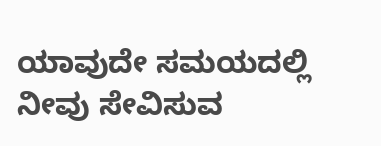ಯಾವುದೇ ಸಮಯದಲ್ಲಿ ನೀವು ಸೇವಿಸುವ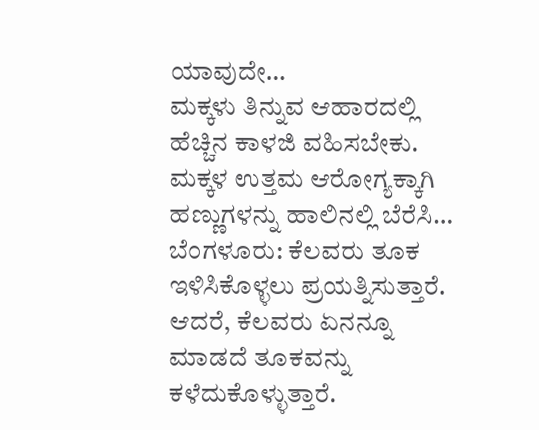ಯಾವುದೇ…
ಮಕ್ಕಳು ತಿನ್ನುವ ಆಹಾರದಲ್ಲಿ ಹೆಚ್ಚಿನ ಕಾಳಜಿ ವಹಿಸಬೇಕು. ಮಕ್ಕಳ ಉತ್ತಮ ಆರೋಗ್ಯಕ್ಕಾಗಿ ಹಣ್ಣುಗಳನ್ನು ಹಾಲಿನಲ್ಲಿ ಬೆರೆಸಿ…
ಬೆಂಗಳೂರು: ಕೆಲವರು ತೂಕ ಇಳಿಸಿಕೊಳ್ಳಲು ಪ್ರಯತ್ನಿಸುತ್ತಾರೆ. ಆದರೆ, ಕೆಲವರು ಏನನ್ನೂ ಮಾಡದೆ ತೂಕವನ್ನು ಕಳೆದುಕೊಳ್ಳುತ್ತಾರೆ.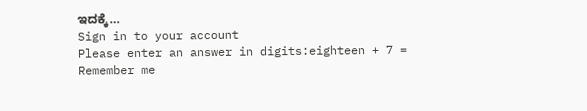ಇದಕ್ಕೆ…
Sign in to your account
Please enter an answer in digits:eighteen + 7 =
Remember me